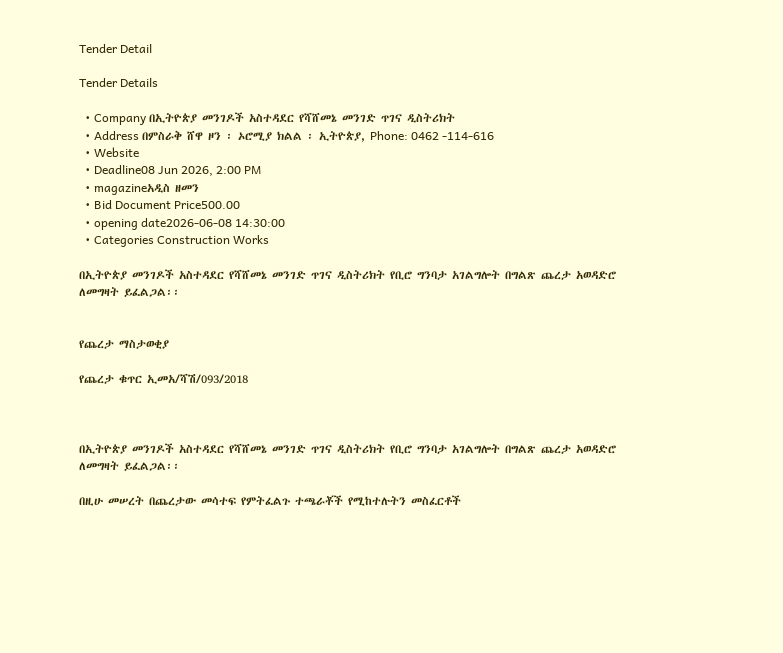Tender Detail

Tender Details

  • Company በኢትዮጵያ መንገዶች አስተዳደር የሻሸመኔ መንገድ ጥገና ዲስትሪክት
  • Address በምስራቅ ሸዋ ዞን ፡ ኦሮሚያ ክልል ፡ ኢትዮጵያ, Phone: 0462 -114-616
  • Website
  • Deadline08 Jun 2026, 2:00 PM
  • magazineአዲስ ዘመን
  • Bid Document Price500.00
  • opening date2026-06-08 14:30:00
  • Categories Construction Works

በኢትዮጵያ መንገዶች አስተዳደር የሻሸመኔ መንገድ ጥገና ዲስትሪክት የቢሮ ግንባታ አገልግሎት በግልጽ ጨረታ አወዳድሮ ለመግዛት ይፈልጋል፡፡


የጨረታ ማስታወቂያ

የጨረታ ቁጥር ኢመአ/ሻሽ/093/2018



በኢትዮጵያ መንገዶች አስተዳደር የሻሸመኔ መንገድ ጥገና ዲስትሪክት የቢሮ ግንባታ አገልግሎት በግልጽ ጨረታ አወዳድሮ ለመግዛት ይፈልጋል፡፡

በዚሁ መሠረት በጨረታው መሳተፍ የምትፈልጉ ተጫራቾች የሚከተሉትን መስፈርቶች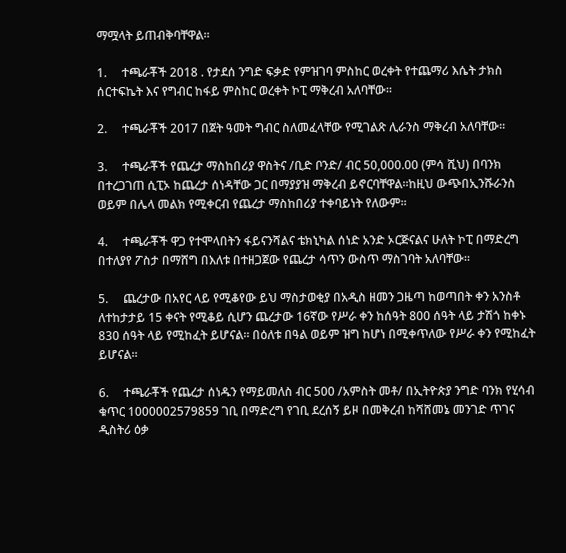ማሟላት ይጠብቅባቸዋል፡፡

1.     ተጫራቾች 2018 . የታደሰ ንግድ ፍቃድ የምዝገባ ምስከር ወረቀት የተጨማሪ እሴት ታክስ ሰርተፍኬት እና የግብር ከፋይ ምስከር ወረቀት ኮፒ ማቅረብ አለባቸው።

2.     ተጫራቾች 2017 በጀት ዓመት ግብር ስለመፈላቸው የሚገልጽ ሊራንስ ማቅረብ አለባቸው፡፡

3.     ተጫራቾች የጨረታ ማስከበሪያ ዋስትና /ቢድ ቦንድ/ ብር 50,000.00 (ምሳ ሺህ) በባንክ በተረጋገጠ ሲፒኦ ከጨረታ ሰነዳቸው ጋር በማያያዝ ማቅረብ ይኖርባቸዋል፡፡ከዚህ ውጭበኢንሹራንስ ወይም በሌላ መልክ የሚቀርብ የጨረታ ማስከበሪያ ተቀባይነት የለውም፡፡

4.     ተጫራቾች ዋጋ የተሞላበትን ፋይናንሻልና ቴክኒካል ሰነድ አንድ ኦርጅናልና ሁለት ኮፒ በማድረግ በተለያየ ፖስታ በማሸግ በእለቱ በተዘጋጀው የጨረታ ሳጥን ውስጥ ማስገባት አለባቸው።

5.     ጨረታው በአየር ላይ የሚቆየው ይህ ማስታወቂያ በአዲስ ዘመን ጋዜጣ ከወጣበት ቀን አንስቶ ለተከታታይ 15 ቀናት የሚቆይ ሲሆን ጨረታው 16ኛው የሥራ ቀን ከሰዓት 800 ሰዓት ላይ ታሽጎ ከቀኑ 830 ሰዓት ላይ የሚከፈት ይሆናል፡፡ በዕለቱ በዓል ወይም ዝግ ከሆነ በሚቀጥለው የሥራ ቀን የሚከፈት ይሆናል፡፡

6.     ተጫራቾች የጨረታ ሰነዱን የማይመለስ ብር 500 /አምስት መቶ/ በኢትዮጵያ ንግድ ባንክ የሂሳብ ቁጥር 1000002579859 ገቢ በማድረግ የገቢ ደረሰኝ ይዞ በመቅረብ ከሻሸመኔ መንገድ ጥገና ዲስትሪ ዕቃ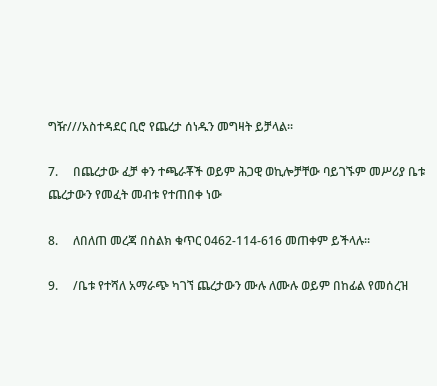ግዥ///አስተዳደር ቢሮ የጨረታ ሰነዱን መግዛት ይቻላል፡፡

7.     በጨረታው ፈቻ ቀን ተጫራቾች ወይም ሕጋዊ ወኪሎቻቸው ባይገኙም መሥሪያ ቤቱ ጨረታውን የመፈት መብቱ የተጠበቀ ነው

8.     ለበለጠ መረጃ በስልክ ቁጥር 0462-114-616 መጠቀም ይችላሉ፡፡

9.     /ቤቱ የተሻለ አማራጭ ካገኘ ጨረታውን ሙሉ ለሙሉ ወይም በከፊል የመሰረዝ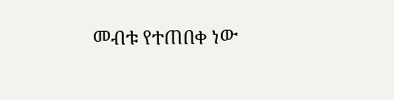መብቱ የተጠበቀ ነው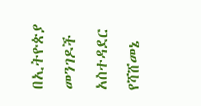በኢትዮጵያ መንገዶች አስተዳደር የሻሸመኔ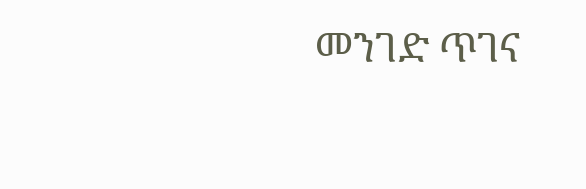መንገድ ጥገና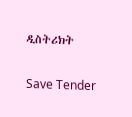ዲስትሪክት

Save Tender